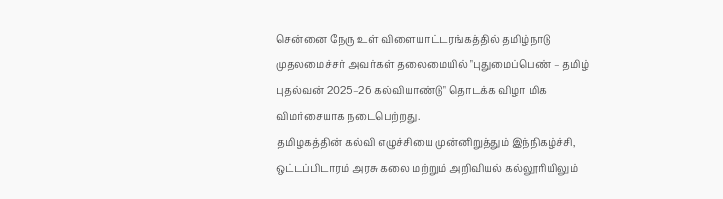சென்னை நேரு உள் விளையாட்டரங்கத்தில் தமிழ்நாடு முதலமைச்சர் அவர்கள் தலைமையில் "புதுமைப்பெண் – தமிழ் புதல்வன் 2025–26 கல்வியாண்டு" தொடக்க விழா மிக விமர்சையாக நடைபெற்றது.
தமிழகத்தின் கல்வி எழுச்சியை முன்னிறுத்தும் இந்நிகழ்ச்சி, ஒட்டப்பிடாரம் அரசு கலை மற்றும் அறிவியல் கல்லூரியிலும்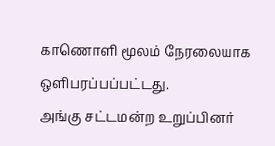காணொளி மூலம் நேரலையாக ஒளிபரப்பப்பட்டது.
அங்கு சட்டமன்ற உறுப்பினர்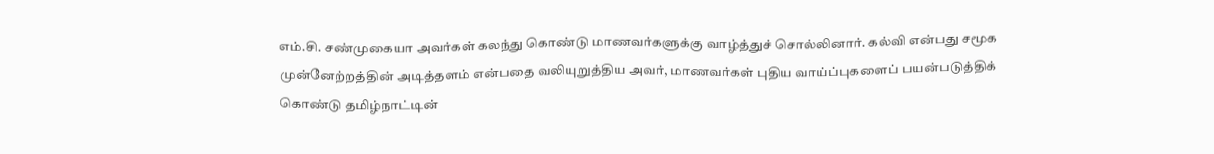எம்.சி. சண்முகையா அவர்கள் கலந்து கொண்டு மாணவர்களுக்கு வாழ்த்துச் சொல்லினார். கல்வி என்பது சமூக முன்னேற்றத்தின் அடித்தளம் என்பதை வலியுறுத்திய அவர், மாணவர்கள் புதிய வாய்ப்புகளைப் பயன்படுத்திக் கொண்டு தமிழ்நாட்டின்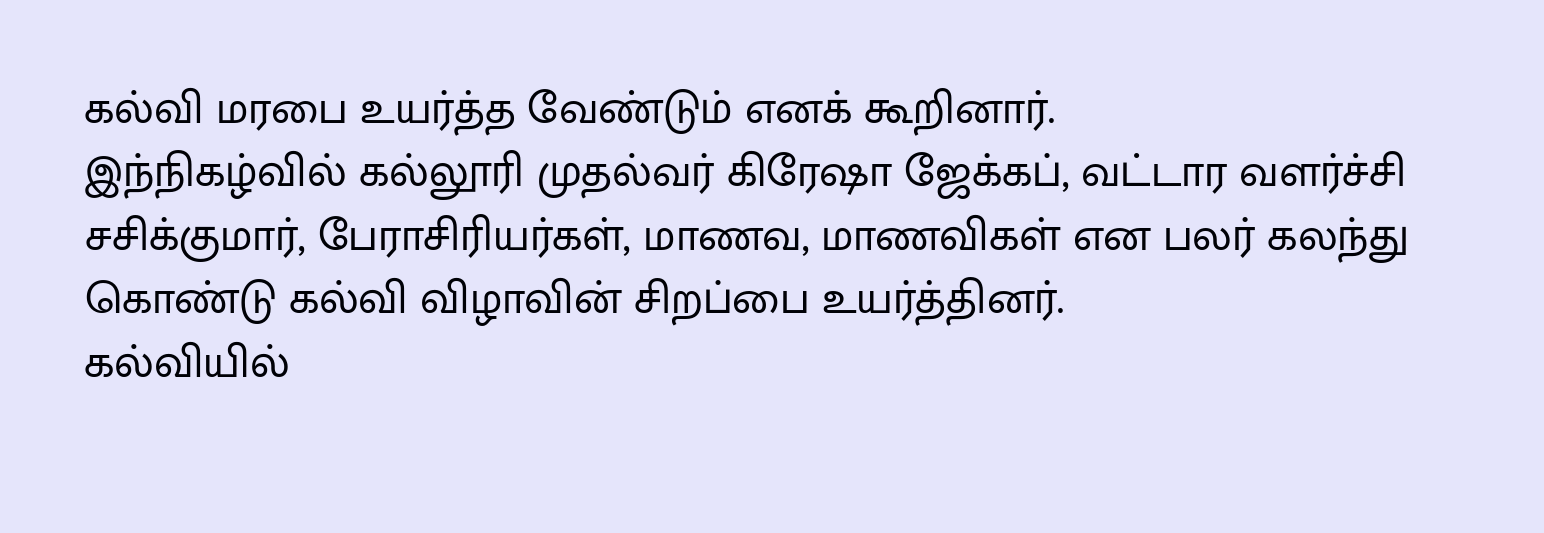கல்வி மரபை உயர்த்த வேண்டும் எனக் கூறினார்.
இந்நிகழ்வில் கல்லூரி முதல்வர் கிரேஷா ஜேக்கப், வட்டார வளர்ச்சி சசிக்குமார், பேராசிரியர்கள், மாணவ, மாணவிகள் என பலர் கலந்து கொண்டு கல்வி விழாவின் சிறப்பை உயர்த்தினர்.
கல்வியில்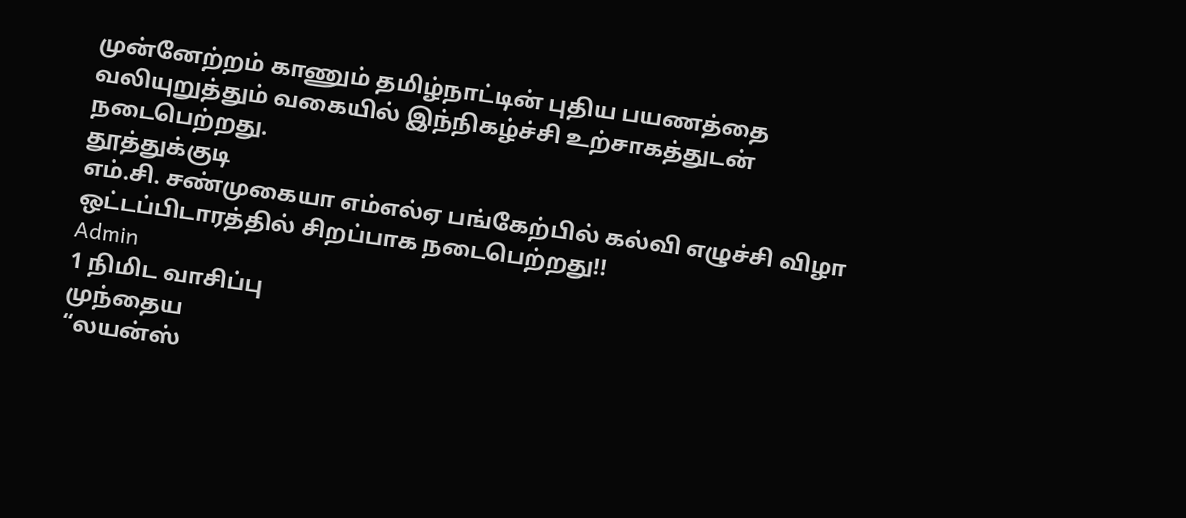முன்னேற்றம் காணும் தமிழ்நாட்டின் புதிய பயணத்தை வலியுறுத்தும் வகையில் இந்நிகழ்ச்சி உற்சாகத்துடன் நடைபெற்றது.
தூத்துக்குடி
எம்.சி. சண்முகையா எம்எல்ஏ பங்கேற்பில் கல்வி எழுச்சி விழா ஒட்டப்பிடாரத்தில் சிறப்பாக நடைபெற்றது!!
Admin
1 நிமிட வாசிப்பு
முந்தைய
“லயன்ஸ்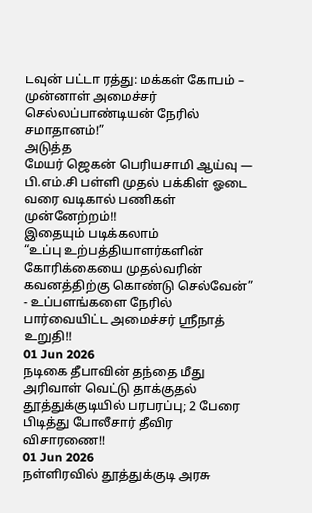டவுன் பட்டா ரத்து: மக்கள் கோபம் – முன்னாள் அமைச்சர் செல்லப்பாண்டியன் நேரில் சமாதானம்!”
அடுத்த
மேயர் ஜெகன் பெரியசாமி ஆய்வு — பி.எம்.சி பள்ளி முதல் பக்கிள் ஓடை வரை வடிகால் பணிகள் முன்னேற்றம்!!
இதையும் படிக்கலாம்
“உப்பு உற்பத்தியாளர்களின் கோரிக்கையை முதல்வரின் கவனத்திற்கு கொண்டு செல்வேன்” - உப்பளங்களை நேரில் பார்வையிட்ட அமைச்சர் ஸ்ரீநாத் உறுதி!!
01 Jun 2026
நடிகை தீபாவின் தந்தை மீது அரிவாள் வெட்டு தாக்குதல் தூத்துக்குடியில் பரபரப்பு; 2 பேரை பிடித்து போலீசார் தீவிர விசாரணை!!
01 Jun 2026
நள்ளிரவில் தூத்துக்குடி அரசு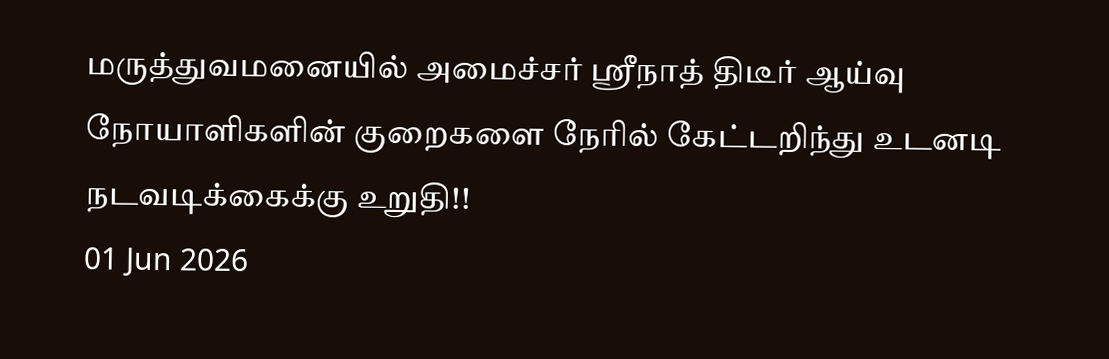மருத்துவமனையில் அமைச்சர் ஸ்ரீநாத் திடீர் ஆய்வு நோயாளிகளின் குறைகளை நேரில் கேட்டறிந்து உடனடி நடவடிக்கைக்கு உறுதி!!
01 Jun 2026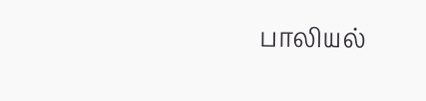பாலியல்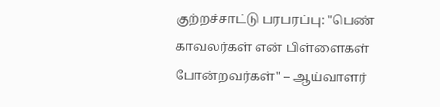குற்றச்சாட்டு பரபரப்பு: "பெண் காவலர்கள் என் பிள்ளைகள் போன்றவர்கள்" – ஆய்வாளர்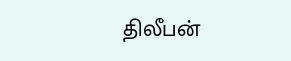திலீபன்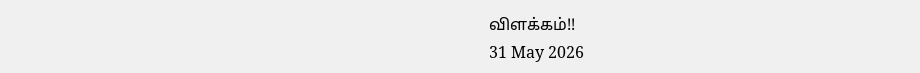விளக்கம்!!
31 May 2026